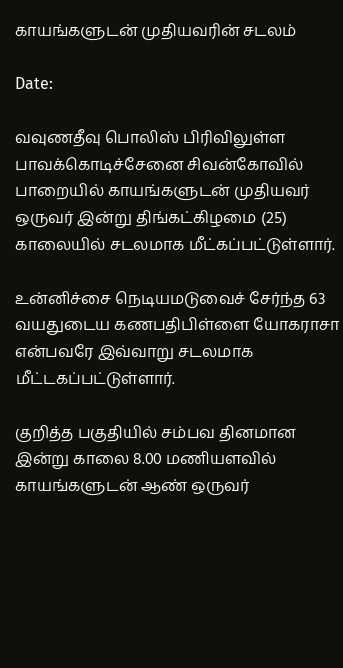காயங்களுடன் முதியவரின் சடலம்

Date:

வவுணதீவு பொலிஸ் பிரிவிலுள்ள பாவக்கொடிச்சேனை சிவன்கோவில் பாறையில் காயங்களுடன் முதியவர் ஒருவர் இன்று திங்கட்கிழமை (25) காலையில் சடலமாக மீட்கப்பட்டுள்ளார்.

உன்னிச்சை நெடியமடுவைச் சேர்ந்த 63 வயதுடைய கணபதிபிள்ளை யோகராசா என்பவரே இவ்வாறு சடலமாக மீட்டகப்பட்டுள்ளார்.

குறித்த பகுதியில் சம்பவ தினமான இன்று காலை 8.00 மணியளவில் காயங்களுடன் ஆண் ஒருவர்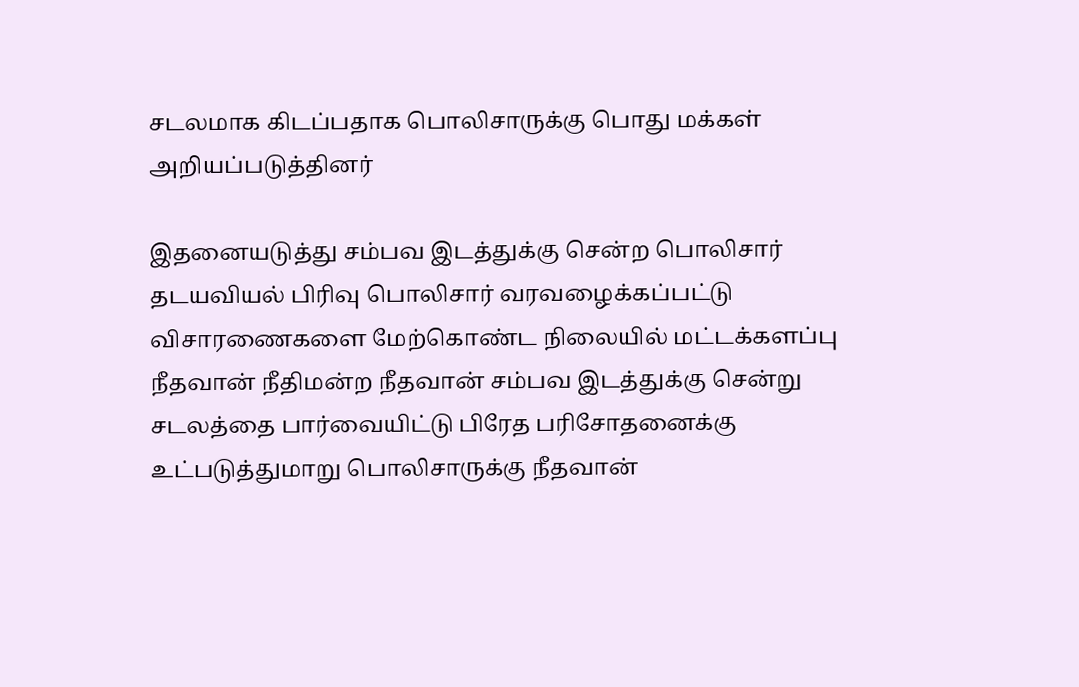சடலமாக கிடப்பதாக பொலிசாருக்கு பொது மக்கள் அறியப்படுத்தினர்

இதனையடுத்து சம்பவ இடத்துக்கு சென்ற பொலிசார் தடயவியல் பிரிவு பொலிசார் வரவழைக்கப்பட்டு விசாரணைகளை மேற்கொண்ட நிலையில் மட்டக்களப்பு நீதவான் நீதிமன்ற நீதவான் சம்பவ இடத்துக்கு சென்று சடலத்தை பார்வையிட்டு பிரேத பரிசோதனைக்கு உட்படுத்துமாறு பொலிசாருக்கு நீதவான்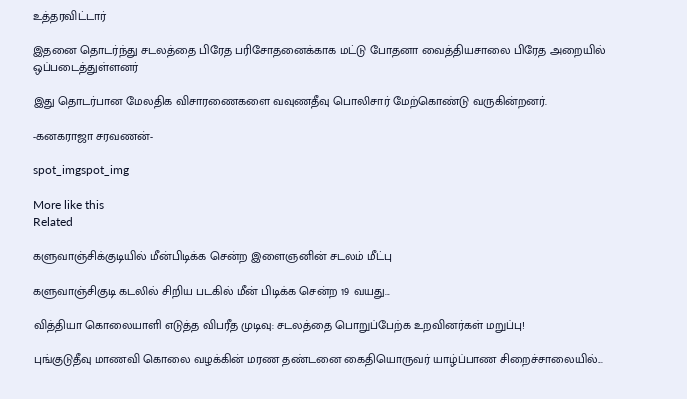உத்தரவிட்டார்

இதனை தொடர்ந்து சடலத்தை பிரேத பரிசோதனைக்காக மட்டு போதனா வைத்தியசாலை பிரேத அறையில் ஒப்படைத்துள்ளனர்

இது தொடர்பான மேலதிக விசாரணைகளை வவுணதீவு பொலிசார் மேற்கொண்டு வருகின்றனர்.

-கனகராஜா சரவணன்-

spot_imgspot_img

More like this
Related

களுவாஞ்சிக்குடியில் மீன்பிடிக்க சென்ற இளைஞனின் சடலம் மீட்பு

களுவாஞ்சிகுடி கடலில் சிறிய படகில் மீன் பிடிக்க சென்ற 19 வயது...

வித்தியா கொலையாளி எடுத்த விபரீத முடிவு: சடலத்தை பொறுப்பேற்க உறவினர்கள் மறுப்பு!

புங்குடுதீவு மாணவி கொலை வழக்கின் மரண தண்டனை கைதியொருவர் யாழ்ப்பாண சிறைச்சாலையில்...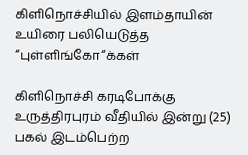கிளிநொச்சியில் இளம்தாயின் உயிரை பலியெடுத்த “புள்ளிங்கோ“க்கள்

கிளிநொச்சி கரடிபோக்கு உருத்திரபுரம் வீதியில் இன்று (25) பகல் இடம்பெற்ற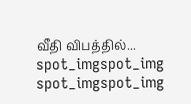வீதி விபத்தில்...
spot_imgspot_img
spot_imgspot_img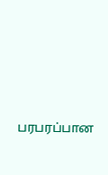பரபரப்பான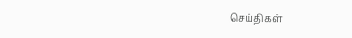செய்திகள்